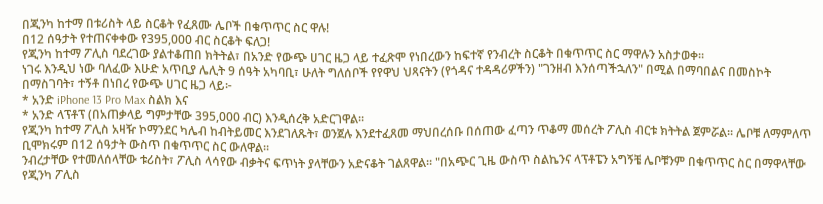በጂንካ ከተማ በቱሪስት ላይ ስርቆት የፈጸሙ ሌቦች በቁጥጥር ስር ዋሉ!
በ12 ሰዓታት የተጠናቀቀው የ395,000 ብር ስርቆት ፍለጋ!
የጂንካ ከተማ ፖሊስ ባደረገው ያልተቆጠበ ክትትል፣ በአንድ የውጭ ሀገር ዜጋ ላይ ተፈጽሞ የነበረውን ከፍተኛ የንብረት ስርቆት በቁጥጥር ስር ማዋሉን አስታወቀ።
ነገሩ እንዲህ ነው ባለፈው እሁድ አጥቢያ ሌሊት 9 ሰዓት አካባቢ፣ ሁለት ግለሰቦች የየዋህ ህጻናትን (የጎዳና ተዳዳሪዎችን) "ገንዘብ እንሰጣችኋለን" በሚል በማባበልና በመስኮት በማስገባት፣ ተኝቶ በነበረ የውጭ ሀገር ዜጋ ላይ፦
* አንድ iPhone 13 Pro Max ስልክ እና
* አንድ ላፕቶፕ (በአጠቃላይ ግምታቸው 395,000 ብር) እንዲሰረቅ አድርገዋል።
የጂንካ ከተማ ፖሊስ አዛዥ ኮማንደር ካሌብ ከብትይመር እንደገለጹት፣ ወንጀሉ እንደተፈጸመ ማህበረሰቡ በሰጠው ፈጣን ጥቆማ መሰረት ፖሊስ ብርቱ ክትትል ጀምሯል። ሌቦቹ ለማምለጥ ቢሞክሩም በ12 ሰዓታት ውስጥ በቁጥጥር ስር ውለዋል።
ንብረታቸው የተመለሰላቸው ቱሪስት፣ ፖሊስ ላሳየው ብቃትና ፍጥነት ያላቸውን አድናቆት ገልጸዋል። "በአጭር ጊዜ ውስጥ ስልኬንና ላፕቶፔን አግኝቼ ሌቦቹንም በቁጥጥር ስር በማዋላቸው የጂንካ ፖሊስ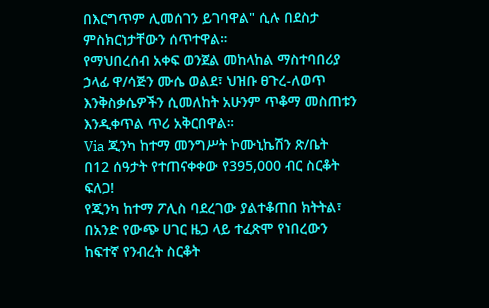በእርግጥም ሊመሰገን ይገባዋል" ሲሉ በደስታ ምስክርነታቸውን ሰጥተዋል።
የማህበረሰብ አቀፍ ወንጀል መከላከል ማስተባበሪያ ኃላፊ ዋ/ሳጅን ሙሴ ወልደ፣ ህዝቡ ፀጉረ-ለወጥ እንቅስቃሴዎችን ሲመለከት አሁንም ጥቆማ መስጠቱን እንዲቀጥል ጥሪ አቅርበዋል።
Via ጂንካ ከተማ መንግሥት ኮሙኒኬሽን ጽ/ቤት
በ12 ሰዓታት የተጠናቀቀው የ395,000 ብር ስርቆት ፍለጋ!
የጂንካ ከተማ ፖሊስ ባደረገው ያልተቆጠበ ክትትል፣ በአንድ የውጭ ሀገር ዜጋ ላይ ተፈጽሞ የነበረውን ከፍተኛ የንብረት ስርቆት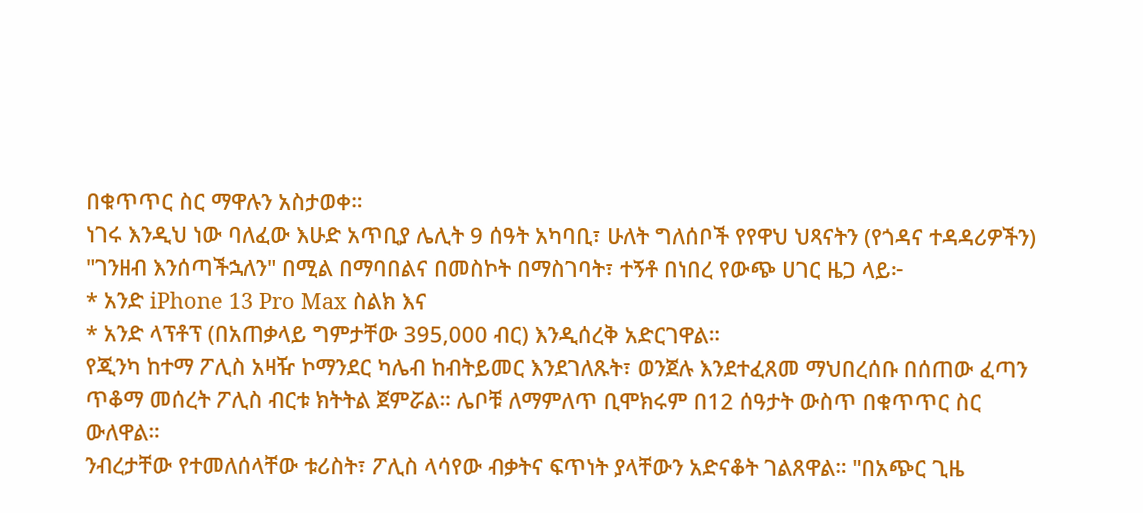በቁጥጥር ስር ማዋሉን አስታወቀ።
ነገሩ እንዲህ ነው ባለፈው እሁድ አጥቢያ ሌሊት 9 ሰዓት አካባቢ፣ ሁለት ግለሰቦች የየዋህ ህጻናትን (የጎዳና ተዳዳሪዎችን) "ገንዘብ እንሰጣችኋለን" በሚል በማባበልና በመስኮት በማስገባት፣ ተኝቶ በነበረ የውጭ ሀገር ዜጋ ላይ፦
* አንድ iPhone 13 Pro Max ስልክ እና
* አንድ ላፕቶፕ (በአጠቃላይ ግምታቸው 395,000 ብር) እንዲሰረቅ አድርገዋል።
የጂንካ ከተማ ፖሊስ አዛዥ ኮማንደር ካሌብ ከብትይመር እንደገለጹት፣ ወንጀሉ እንደተፈጸመ ማህበረሰቡ በሰጠው ፈጣን ጥቆማ መሰረት ፖሊስ ብርቱ ክትትል ጀምሯል። ሌቦቹ ለማምለጥ ቢሞክሩም በ12 ሰዓታት ውስጥ በቁጥጥር ስር ውለዋል።
ንብረታቸው የተመለሰላቸው ቱሪስት፣ ፖሊስ ላሳየው ብቃትና ፍጥነት ያላቸውን አድናቆት ገልጸዋል። "በአጭር ጊዜ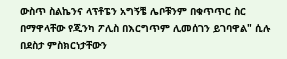ውስጥ ስልኬንና ላፕቶፔን አግኝቼ ሌቦቹንም በቁጥጥር ስር በማዋላቸው የጂንካ ፖሊስ በእርግጥም ሊመሰገን ይገባዋል" ሲሉ በደስታ ምስክርነታቸውን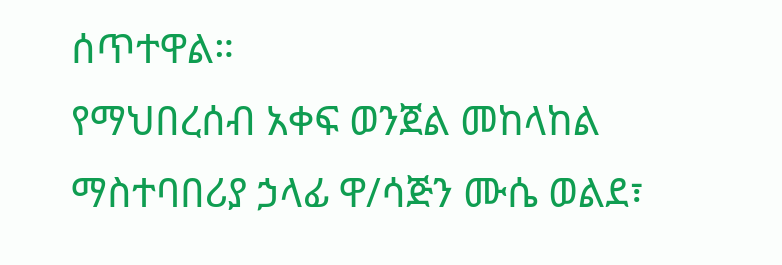ሰጥተዋል።
የማህበረሰብ አቀፍ ወንጀል መከላከል ማስተባበሪያ ኃላፊ ዋ/ሳጅን ሙሴ ወልደ፣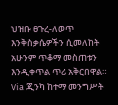ህዝቡ ፀጉረ-ለወጥ እንቅስቃሴዎችን ሲመለከት አሁንም ጥቆማ መስጠቱን እንዲቀጥል ጥሪ አቅርበዋል።
Via ጂንካ ከተማ መንግሥት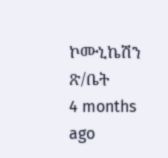ኮሙኒኬሽን ጽ/ቤት
4 months ago